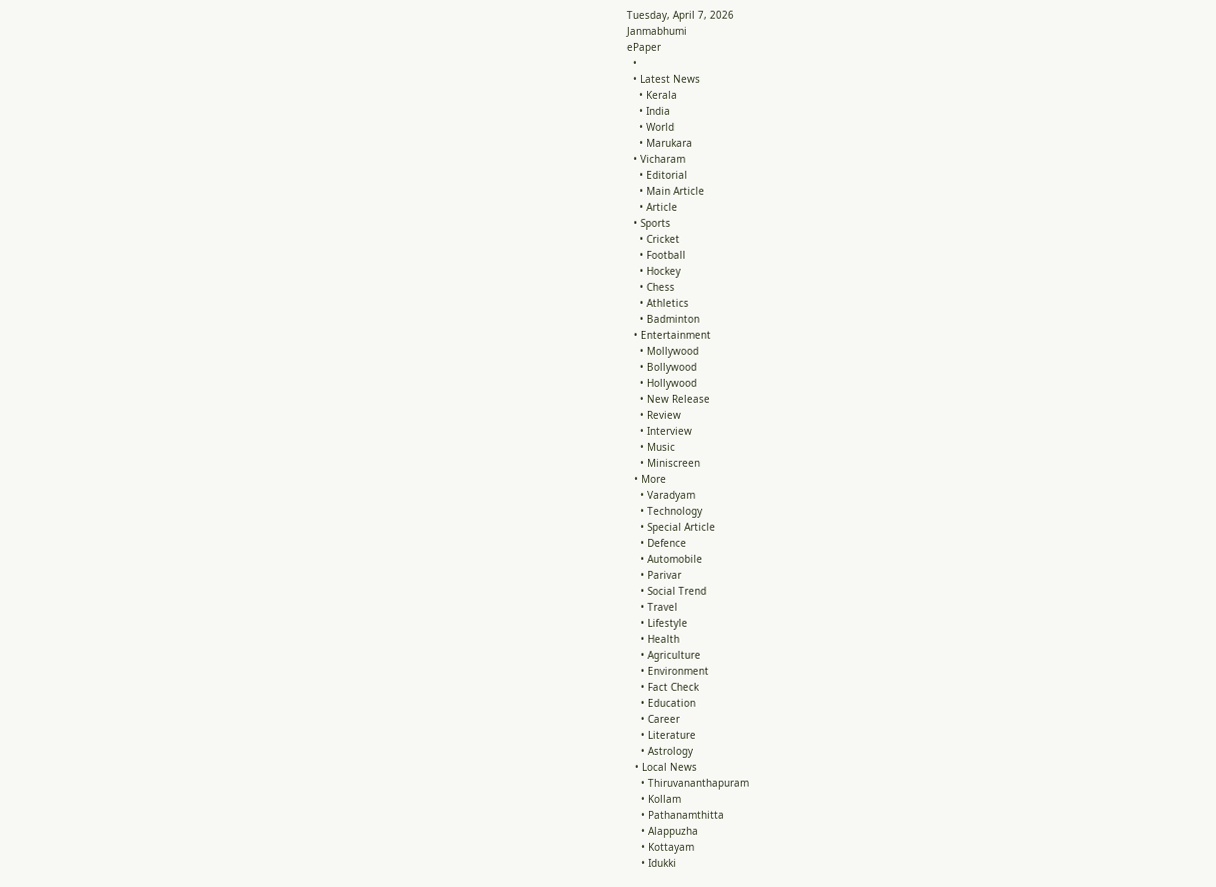Tuesday, April 7, 2026
Janmabhumi
ePaper
  •
  • Latest News
    • Kerala
    • India
    • World
    • Marukara
  • Vicharam
    • Editorial
    • Main Article
    • Article
  • Sports
    • Cricket
    • Football
    • Hockey
    • Chess
    • Athletics
    • Badminton
  • Entertainment
    • Mollywood
    • Bollywood
    • Hollywood
    • New Release
    • Review
    • Interview
    • Music
    • Miniscreen
  • More
    • Varadyam
    • Technology
    • Special Article
    • Defence
    • Automobile
    • Parivar
    • Social Trend
    • Travel
    • Lifestyle
    • Health
    • Agriculture
    • Environment
    • Fact Check
    • Education
    • Career
    • Literature
    • Astrology
  • Local News
    • Thiruvananthapuram
    • Kollam
    • Pathanamthitta
    • Alappuzha
    • Kottayam
    • Idukki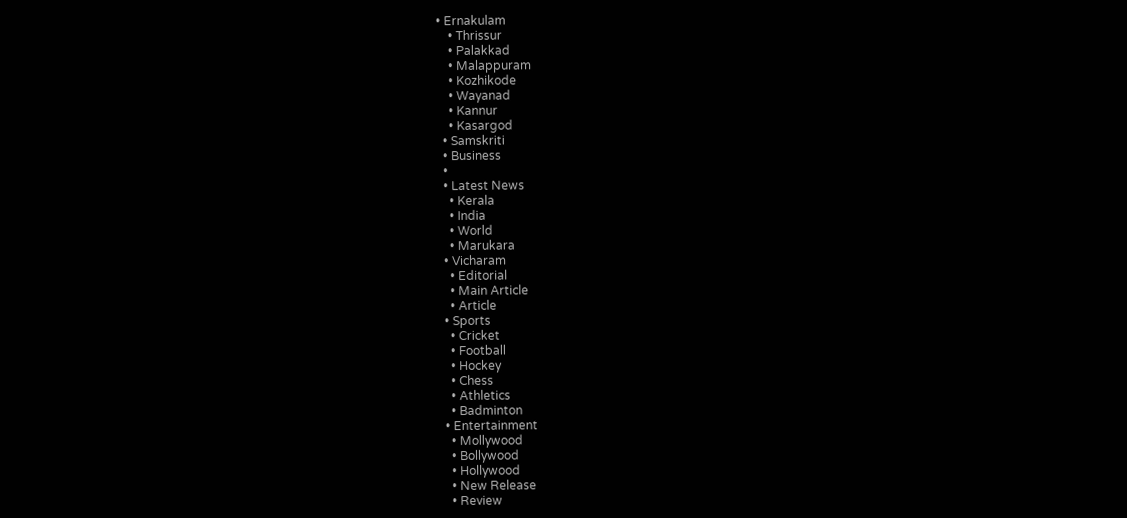• Ernakulam
    • Thrissur
    • Palakkad
    • Malappuram
    • Kozhikode
    • Wayanad
    • Kannur
    • Kasargod
  • Samskriti
  • Business
  •
  • Latest News
    • Kerala
    • India
    • World
    • Marukara
  • Vicharam
    • Editorial
    • Main Article
    • Article
  • Sports
    • Cricket
    • Football
    • Hockey
    • Chess
    • Athletics
    • Badminton
  • Entertainment
    • Mollywood
    • Bollywood
    • Hollywood
    • New Release
    • Review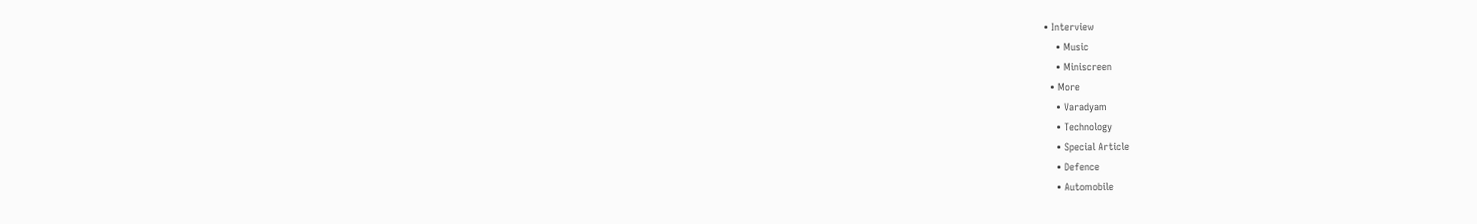• Interview
    • Music
    • Miniscreen
  • More
    • Varadyam
    • Technology
    • Special Article
    • Defence
    • Automobile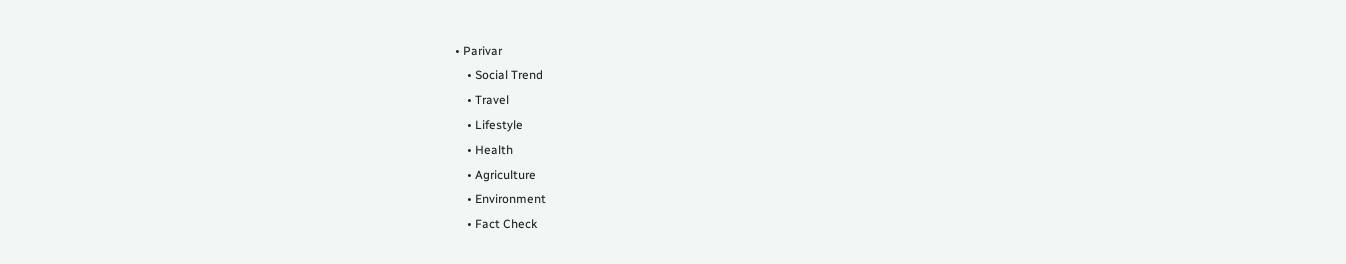• Parivar
    • Social Trend
    • Travel
    • Lifestyle
    • Health
    • Agriculture
    • Environment
    • Fact Check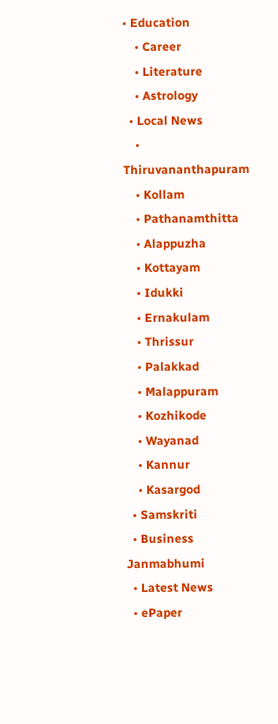• Education
    • Career
    • Literature
    • Astrology
  • Local News
    • Thiruvananthapuram
    • Kollam
    • Pathanamthitta
    • Alappuzha
    • Kottayam
    • Idukki
    • Ernakulam
    • Thrissur
    • Palakkad
    • Malappuram
    • Kozhikode
    • Wayanad
    • Kannur
    • Kasargod
  • Samskriti
  • Business
Janmabhumi
  • Latest News
  • ePaper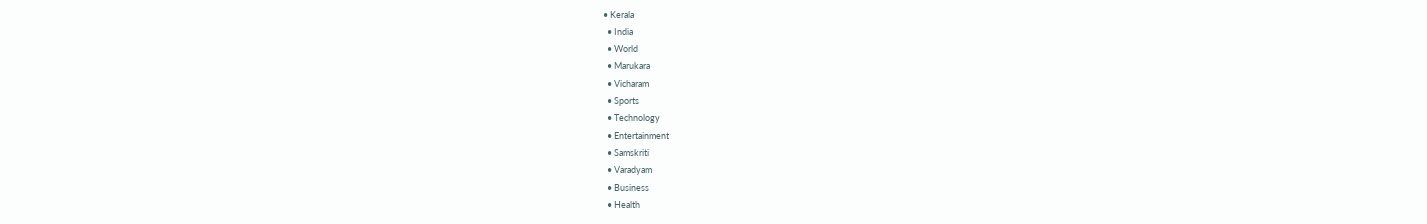• Kerala
  • India
  • World
  • Marukara
  • Vicharam
  • Sports
  • Technology
  • Entertainment
  • Samskriti
  • Varadyam
  • Business
  • Health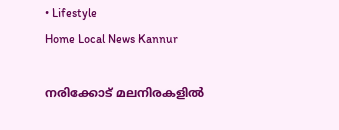• Lifestyle
Home Local News Kannur

നരിക്കോട് മലനിരകളില്‍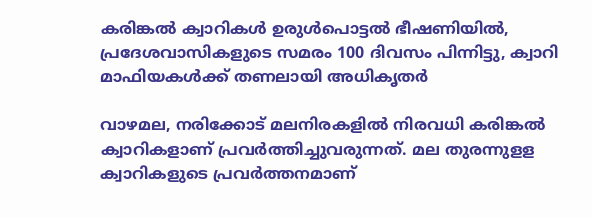കരിങ്കല്‍ ക്വാറികള്‍ ഉരുള്‍പൊട്ടല്‍ ഭീഷണിയില്‍, പ്രദേശവാസികളുടെ സമരം 100 ദിവസം പിന്നിട്ടു, ക്വാറി മാഫിയകള്‍ക്ക് തണലായി അധികൃതർ

വാഴമല, നരിക്കോട് മലനിരകളില്‍ നിരവധി കരിങ്കല്‍ ക്വാറികളാണ് പ്രവര്‍ത്തിച്ചുവരുന്നത്. മല തുരന്നുളള ക്വാറികളുടെ പ്രവര്‍ത്തനമാണ്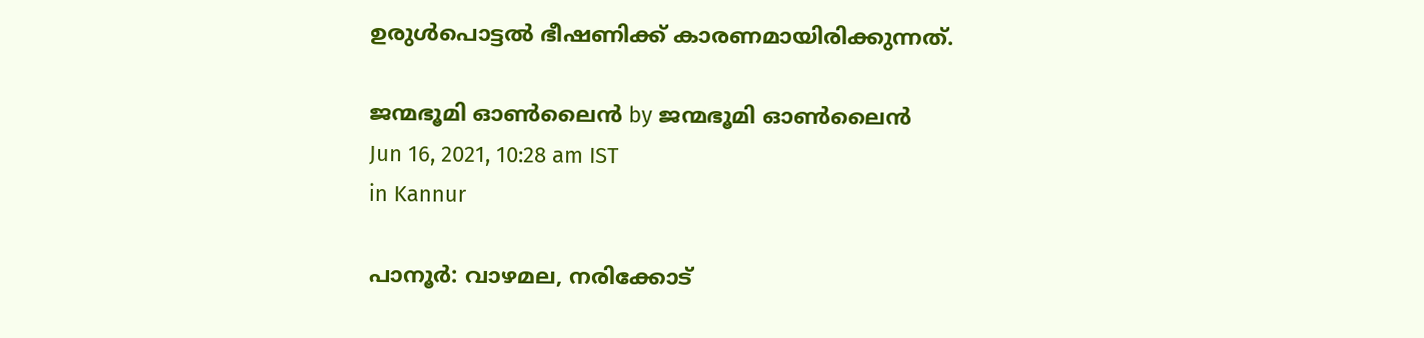ഉരുള്‍പൊട്ടല്‍ ഭീഷണിക്ക് കാരണമായിരിക്കുന്നത്.

ജന്മഭൂമി ഓണ്‍ലൈന്‍ by ജന്മഭൂമി ഓണ്‍ലൈന്‍
Jun 16, 2021, 10:28 am IST
in Kannur

പാനൂര്‍: വാഴമല, നരിക്കോട്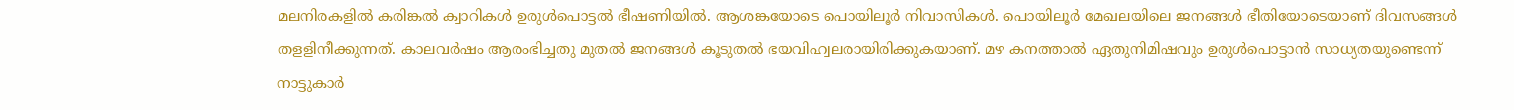മലനിരകളില്‍ കരിങ്കല്‍ ക്വാറികള്‍ ഉരുള്‍പൊട്ടല്‍ ഭീഷണിയില്‍. ആശങ്കയോടെ പൊയിലൂര്‍ നിവാസികള്‍. പൊയിലൂര്‍ മേഖലയിലെ ജനങ്ങള്‍ ഭീതിയോടെയാണ് ദിവസങ്ങള്‍ തളളിനീക്കുന്നത്. കാലവര്‍ഷം ആരംഭിച്ചതു മുതല്‍ ജനങ്ങള്‍ കൂടുതല്‍ ഭയവിഹ്വലരായിരിക്കുകയാണ്. മഴ കനത്താല്‍ ഏതുനിമിഷവും ഉരുള്‍പൊട്ടാന്‍ സാധ്യതയുണ്ടെന്ന് നാട്ടുകാര്‍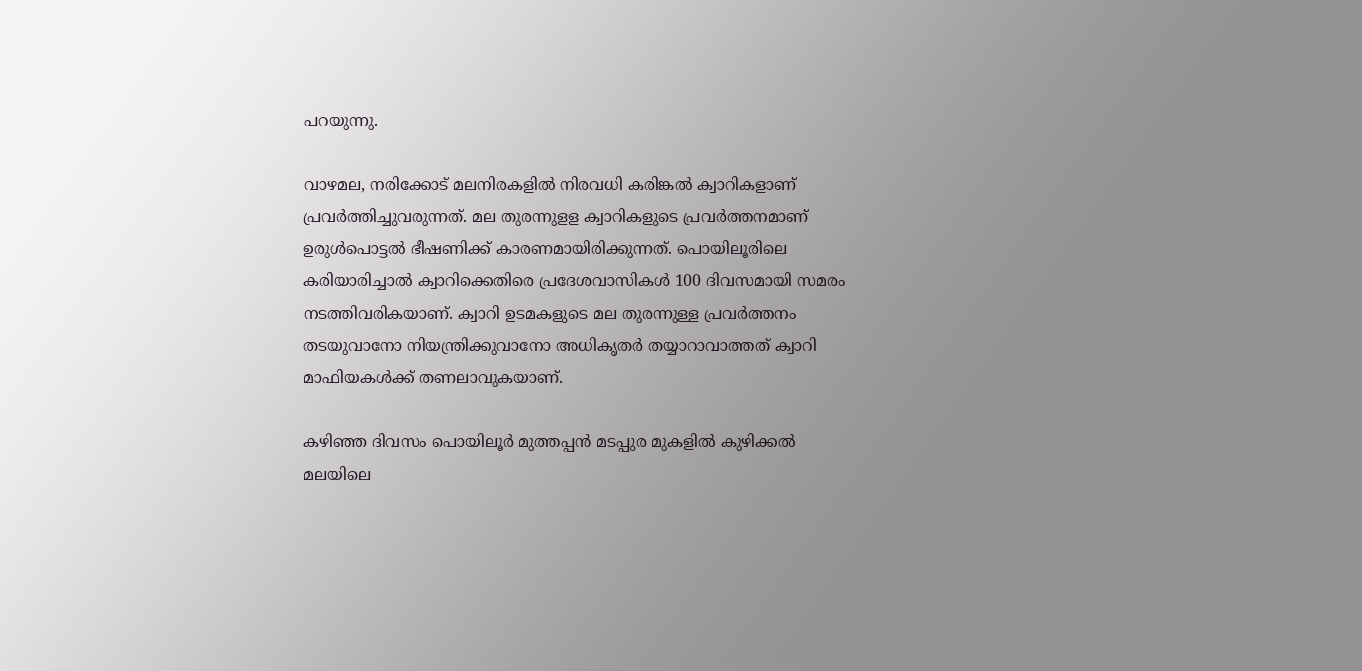പറയുന്നു.

വാഴമല, നരിക്കോട് മലനിരകളില്‍ നിരവധി കരിങ്കല്‍ ക്വാറികളാണ് പ്രവര്‍ത്തിച്ചുവരുന്നത്. മല തുരന്നുളള ക്വാറികളുടെ പ്രവര്‍ത്തനമാണ് ഉരുള്‍പൊട്ടല്‍ ഭീഷണിക്ക് കാരണമായിരിക്കുന്നത്. പൊയിലൂരിലെ കരിയാരിച്ചാല്‍ ക്വാറിക്കെതിരെ പ്രദേശവാസികള്‍ 100 ദിവസമായി സമരം നടത്തിവരികയാണ്. ക്വാറി ഉടമകളുടെ മല തുരന്നുള്ള പ്രവര്‍ത്തനം തടയുവാനോ നിയന്ത്രിക്കുവാനോ അധികൃതര്‍ തയ്യാറാവാത്തത് ക്വാറി മാഫിയകള്‍ക്ക് തണലാവുകയാണ്.

കഴിഞ്ഞ ദിവസം പൊയിലൂര്‍ മുത്തപ്പന്‍ മടപ്പുര മുകളില്‍ കുഴിക്കല്‍ മലയിലെ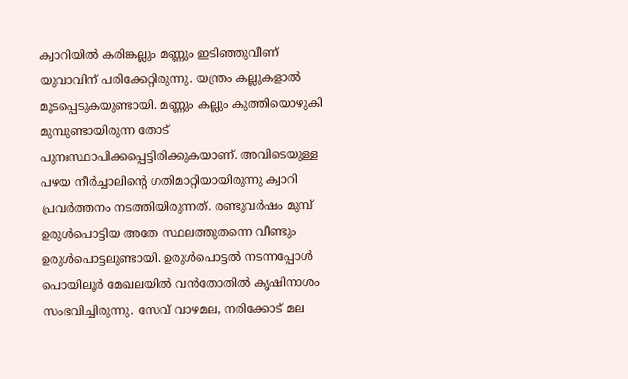ക്വാറിയില്‍ കരിങ്കല്ലും മണ്ണും ഇടിഞ്ഞുവീണ് യുവാവിന് പരിക്കേറ്റിരുന്നു. യന്ത്രം കല്ലുകളാല്‍ മൂടപ്പെടുകയുണ്ടായി. മണ്ണും കല്ലും കുത്തിയൊഴുകി മുമ്പുണ്ടായിരുന്ന തോട് പുനഃസ്ഥാപിക്കപ്പെട്ടിരിക്കുകയാണ്. അവിടെയുള്ള പഴയ നീര്‍ച്ചാലിന്റെ ഗതിമാറ്റിയായിരുന്നു ക്വാറി പ്രവര്‍ത്തനം നടത്തിയിരുന്നത്. രണ്ടുവര്‍ഷം മുമ്പ് ഉരുള്‍പൊട്ടിയ അതേ സ്ഥലത്തുതന്നെ വീണ്ടും ഉരുള്‍പൊട്ടലുണ്ടായി. ഉരുള്‍പൊട്ടല്‍ നടന്നപ്പോള്‍ പൊയിലൂര്‍ മേഖലയില്‍ വന്‍തോതില്‍ കൃഷിനാശം സംഭവിച്ചിരുന്നു. സേവ് വാഴമല, നരിക്കോട് മല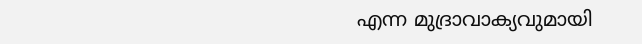എന്ന മുദ്രാവാക്യവുമായി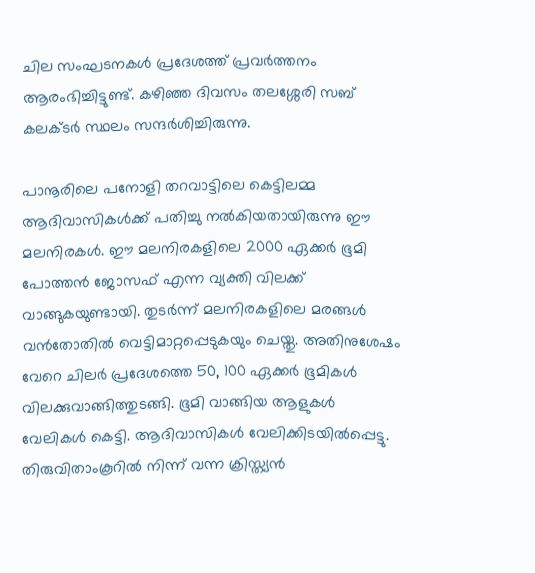ചില സംഘടനകള്‍ പ്രദേശത്ത് പ്രവര്‍ത്തനം ആരംഭിച്ചിട്ടുണ്ട്. കഴിഞ്ഞ ദിവസം തലശ്ശേരി സബ് കലക്ടര്‍ സ്ഥലം സന്ദര്‍ശിച്ചിരുന്നു.

പാനൂരിലെ പനോളി തറവാട്ടിലെ കെട്ടിലമ്മ ആദിവാസികള്‍ക്ക് പതിച്ചു നല്‍കിയതായിരുന്നു ഈ മലനിരകള്‍. ഈ മലനിരകളിലെ 2000 ഏക്കര്‍ ഭൂമി പോത്തന്‍ ജോസഫ് എന്ന വ്യക്തി വിലക്ക് വാങ്ങുകയുണ്ടായി. തുടര്‍ന്ന് മലനിരകളിലെ മരങ്ങള്‍ വന്‍തോതില്‍ വെട്ടിമാറ്റപ്പെടുകയും ചെയ്തു. അതിനുശേഷം വേറെ ചിലര്‍ പ്രദേശത്തെ 50, 100 ഏക്കര്‍ ഭൂമികള്‍ വിലക്കുവാങ്ങിത്തുടങ്ങി. ഭൂമി വാങ്ങിയ ആളുകള്‍ വേലികള്‍ കെട്ടി. ആദിവാസികള്‍ വേലിക്കിടയില്‍പ്പെട്ടു. തിരുവിതാംകൂറില്‍ നിന്ന് വന്ന ക്രിസ്ത്യന്‍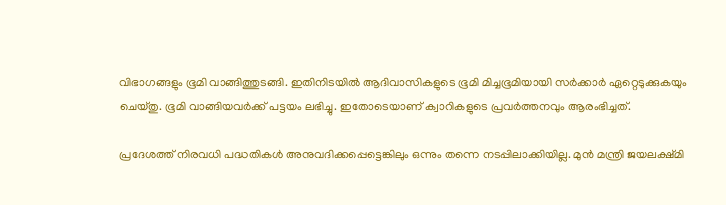വിഭാഗങ്ങളും ഭൂമി വാങ്ങിത്തുടങ്ങി. ഇതിനിടയില്‍ ആദിവാസികളുടെ ഭൂമി മിച്ചഭൂമിയായി സര്‍ക്കാര്‍ ഏറ്റെടുക്കുകയും ചെയ്തു. ഭൂമി വാങ്ങിയവര്‍ക്ക് പട്ടയം ലഭിച്ചു. ഇതോടെയാണ് ക്വാറികളുടെ പ്രവര്‍ത്തനവും ആരംഭിച്ചത്.

പ്രദേശത്ത് നിരവധി പദ്ധതികള്‍ അനുവദിക്കപ്പെട്ടെങ്കിലും ഒന്നും തന്നെ നടപ്പിലാക്കിയില്ല. മുന്‍ മന്ത്രി ജയലക്ഷ്മി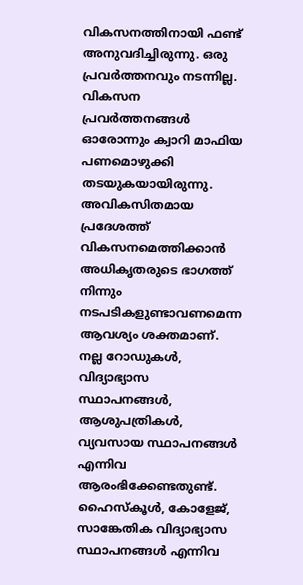വികസനത്തിനായി ഫണ്ട് അനുവദിച്ചിരുന്നു. ഒരു പ്രവര്‍ത്തനവും നടന്നില്ല. വികസന പ്രവര്‍ത്തനങ്ങള്‍ ഓരോന്നും ക്വാറി മാഫിയ പണമൊഴുക്കി തടയുകയായിരുന്നു. അവികസിതമായ പ്രദേശത്ത് വികസനമെത്തിക്കാന്‍ അധികൃതരുടെ ഭാഗത്ത് നിന്നും നടപടികളുണ്ടാവണമെന്ന ആവശ്യം ശക്തമാണ്. നല്ല റോഡുകള്‍, വിദ്യാഭ്യാസ സ്ഥാപനങ്ങള്‍, ആശുപത്രികള്‍, വ്യവസായ സ്ഥാപനങ്ങള്‍ എന്നിവ ആരംഭിക്കേണ്ടതുണ്ട്. ഹൈസ്‌കൂള്‍, കോളേജ്, സാങ്കേതിക വിദ്യാഭ്യാസ സ്ഥാപനങ്ങള്‍ എന്നിവ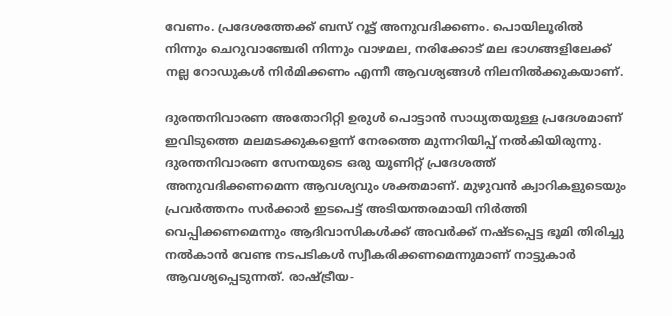വേണം. പ്രദേശത്തേക്ക് ബസ് റൂട്ട് അനുവദിക്കണം. പൊയിലൂരില്‍ നിന്നും ചെറുവാഞ്ചേരി നിന്നും വാഴമല, നരിക്കോട് മല ഭാഗങ്ങളിലേക്ക് നല്ല റോഡുകള്‍ നിര്‍മിക്കണം എന്നീ ആവശ്യങ്ങള്‍ നിലനില്‍ക്കുകയാണ്.

ദുരന്തനിവാരണ അതോറിറ്റി ഉരുള്‍ പൊട്ടാന്‍ സാധ്യതയുള്ള പ്രദേശമാണ് ഇവിടുത്തെ മലമടക്കുകളെന്ന് നേരത്തെ മുന്നറിയിപ്പ് നല്‍കിയിരുന്നു. ദുരന്തനിവാരണ സേനയുടെ ഒരു യൂണിറ്റ് പ്രദേശത്ത് അനുവദിക്കണമെന്ന ആവശ്യവും ശക്തമാണ്. മുഴുവന്‍ ക്വാറികളുടെയും പ്രവര്‍ത്തനം സര്‍ക്കാര്‍ ഇടപെട്ട് അടിയന്തരമായി നിര്‍ത്തി വെപ്പിക്കണമെന്നും ആദിവാസികള്‍ക്ക് അവര്‍ക്ക് നഷ്ടപ്പെട്ട ഭൂമി തിരിച്ചു നല്‍കാന്‍ വേണ്ട നടപടികള്‍ സ്വീകരിക്കണമെന്നുമാണ് നാട്ടുകാര്‍ ആവശ്യപ്പെടുന്നത്. രാഷ്‌ട്രീയ-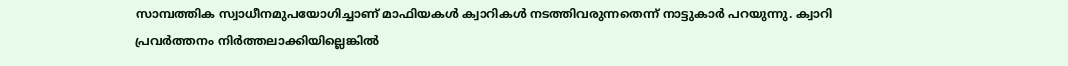സാമ്പത്തിക സ്വാധീനമുപയോഗിച്ചാണ് മാഫിയകള്‍ ക്വാറികള്‍ നടത്തിവരുന്നതെന്ന് നാട്ടുകാര്‍ പറയുന്നു. ക്വാറി പ്രവര്‍ത്തനം നിര്‍ത്തലാക്കിയില്ലെങ്കില്‍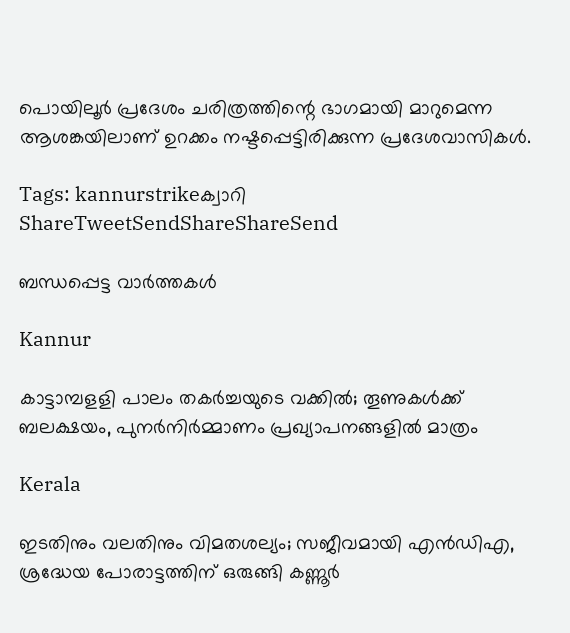പൊയിലൂര്‍ പ്രദേശം ചരിത്രത്തിന്റെ ഭാഗമായി മാറുമെന്ന ആശങ്കയിലാണ് ഉറക്കം നഷ്ടപ്പെട്ടിരിക്കുന്ന പ്രദേശവാസികള്‍.

Tags: kannurstrikeക്വാറി
ShareTweetSendShareShareSend

ബന്ധപ്പെട്ട വാര്‍ത്തകള്‍

Kannur

കാട്ടാമ്പളളി പാലം തകര്‍ച്ചയുടെ വക്കില്‍; തൂണുകൾക്ക് ബലക്ഷയം, പുനര്‍നിര്‍മ്മാണം പ്രഖ്യാപനങ്ങളില്‍ മാത്രം

Kerala

ഇടതിനും വലതിനും വിമതശല്യം; സജീവമായി എന്‍ഡിഎ, ശ്രദ്ധേയ പോരാട്ടത്തിന് ഒരുങ്ങി കണ്ണൂർ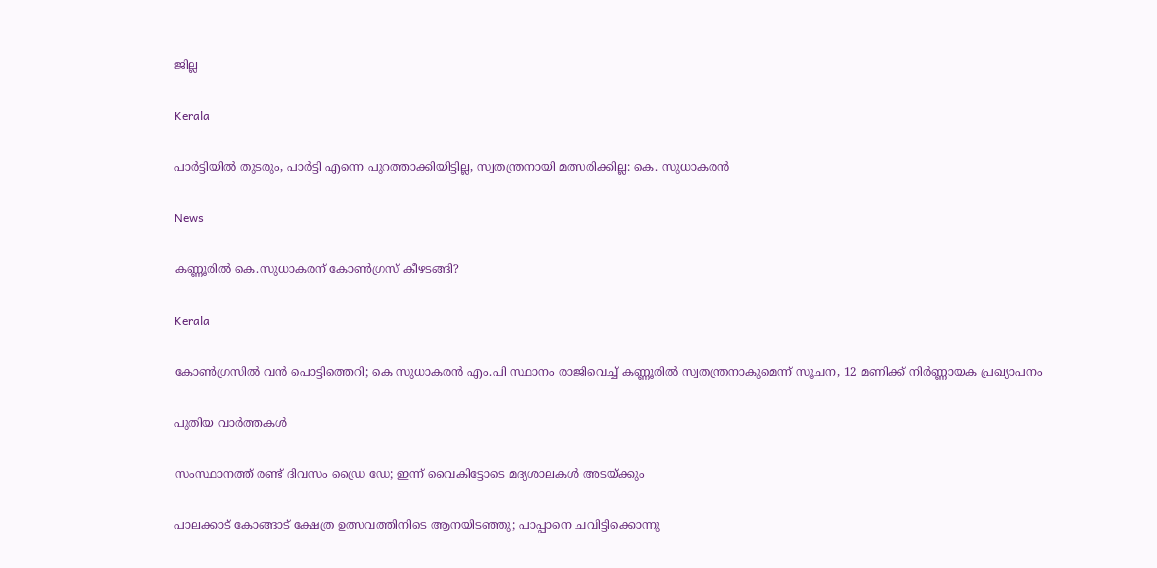ജില്ല

Kerala

പാർട്ടിയിൽ തുടരും, പാർട്ടി എന്നെ പുറത്താക്കിയിട്ടില്ല, സ്വതന്ത്രനായി മത്സരിക്കില്ല: കെ. സുധാകരൻ

News

കണ്ണൂരിൽ കെ.സുധാകരന് കോൺഗ്രസ് കീഴടങ്ങി?

Kerala

കോണ്‍ഗ്രസില്‍ വന്‍ പൊട്ടിത്തെറി; കെ സുധാകരൻ എം.പി സ്ഥാനം രാജിവെച്ച് കണ്ണൂരില്‍ സ്വതന്ത്രനാകുമെന്ന് സൂചന, 12 മണിക്ക് നിര്‍ണ്ണായക പ്രഖ്യാപനം

പുതിയ വാര്‍ത്തകള്‍

സംസ്ഥാനത്ത് രണ്ട് ദിവസം ഡ്രൈ ഡേ; ഇന്ന് വൈകിട്ടോടെ മദ്യശാലകള്‍ അടയ്‌ക്കും

പാലക്കാട് കോങ്ങാട് ക്ഷേത്ര ഉത്സവത്തിനിടെ ആനയിടഞ്ഞു; പാപ്പാനെ ചവിട്ടിക്കൊന്നു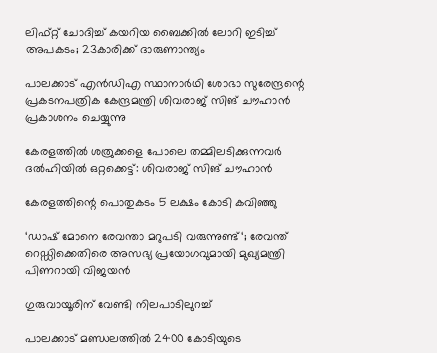ലിഫ്റ്റ് ചോദിച്ച്‌ കയറിയ ബൈക്കില്‍ ലോറി ഇടിച്ച്‌ അപകടം; 23കാരിക്ക് ദാരുണാന്ത്യം

പാലക്കാട് എന്‍ഡിഎ സ്ഥാനാര്‍ഥി ശോഭാ സുരേന്ദ്രന്റെ പ്രകടനപത്രിക കേന്ദ്രമന്ത്രി ശിവരാജ് സിങ് ചൗഹാന്‍ പ്രകാശനം ചെയ്യുന്നു

കേരളത്തില്‍ ശത്രുക്കളെ പോലെ തമ്മിലടിക്കുന്നവര്‍ ദല്‍ഹിയില്‍ ഒറ്റക്കെട്ട്: ശിവരാജ് സിങ് ചൗഹാന്‍

കേരളത്തിന്റെ പൊതുകടം 5 ലക്ഷം കോടി കവിഞ്ഞു

‘ഡാഷ് മോനെ രേവന്താ മറുപടി വരുന്നുണ്ട്‘; രേവന്ത് റെഡ്ഡിക്കെതിരെ അസഭ്യ പ്രയോഗവുമായി മുഖ്യമന്ത്രി പിണറായി വിജയൻ

ഗുരുവായൂരിന്‌ വേണ്ടി നിലപാടിലുറച്ച്

പാലക്കാട് മണ്ഡലത്തില്‍ 2400 കോടിയുടെ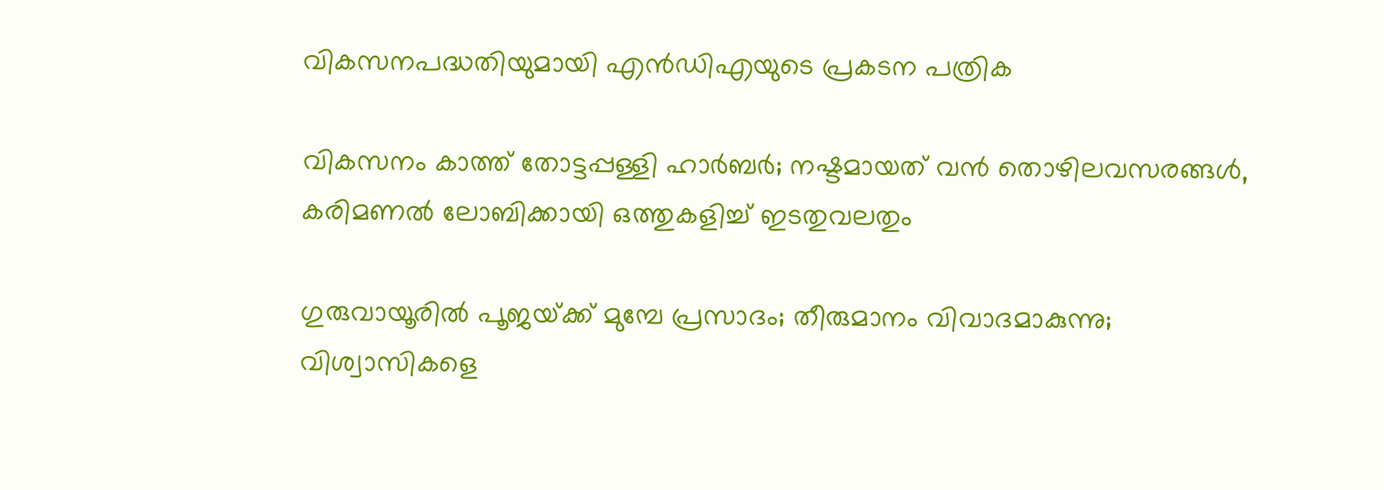വികസനപദ്ധതിയുമായി എന്‍ഡിഎയുടെ പ്രകടന പത്രിക

വികസനം കാത്ത് തോട്ടപ്പള്ളി ഹാര്‍ബര്‍; നഷ്ടമായത് വന്‍ തൊഴിലവസരങ്ങള്‍, കരിമണല്‍ ലോബിക്കായി ഒത്തുകളിച്ച് ഇടതുവലതും

ഗുരുവായൂരിൽ പൂജയ്‌ക്ക് മുമ്പേ പ്രസാദം; തീരുമാനം വിവാദമാകുന്നു; വിശ്വാസികളെ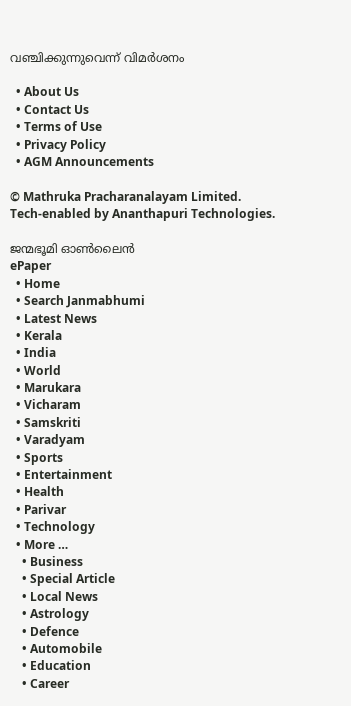വഞ്ചിക്കുന്നുവെന്ന് വിമർശനം

  • About Us
  • Contact Us
  • Terms of Use
  • Privacy Policy
  • AGM Announcements

© Mathruka Pracharanalayam Limited.
Tech-enabled by Ananthapuri Technologies.

ജന്മഭൂമി ഓണ്‍ലൈന്‍
ePaper
  • Home
  • Search Janmabhumi
  • Latest News
  • Kerala
  • India
  • World
  • Marukara
  • Vicharam
  • Samskriti
  • Varadyam
  • Sports
  • Entertainment
  • Health
  • Parivar
  • Technology
  • More …
    • Business
    • Special Article
    • Local News
    • Astrology
    • Defence
    • Automobile
    • Education
    • Career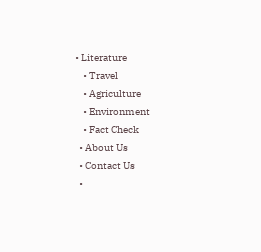• Literature
    • Travel
    • Agriculture
    • Environment
    • Fact Check
  • About Us
  • Contact Us
  •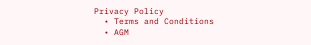Privacy Policy
  • Terms and Conditions
  • AGM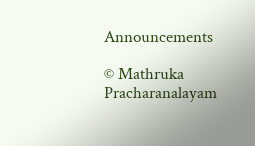Announcements

© Mathruka Pracharanalayam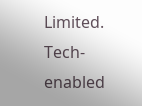Limited.
Tech-enabled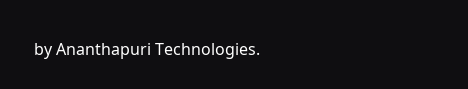by Ananthapuri Technologies.